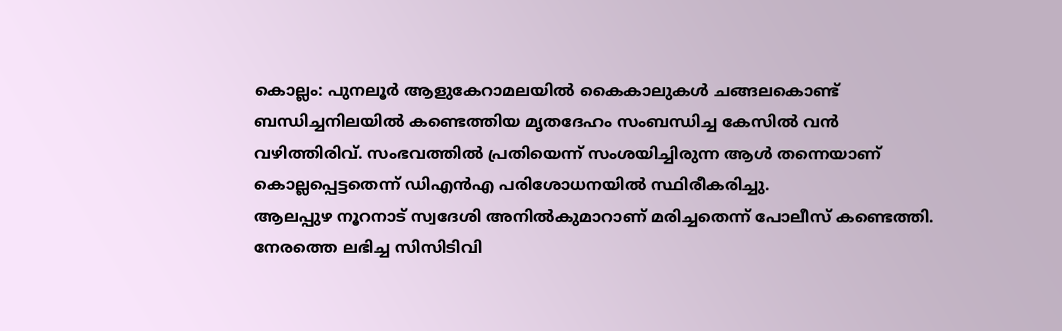കൊല്ലം: പുനലൂർ ആളുകേറാമലയിൽ കൈകാലുകൾ ചങ്ങലകൊണ്ട് ബന്ധിച്ചനിലയിൽ കണ്ടെത്തിയ മൃതദേഹം സംബന്ധിച്ച കേസിൽ വൻ വഴിത്തിരിവ്. സംഭവത്തിൽ പ്രതിയെന്ന് സംശയിച്ചിരുന്ന ആൾ തന്നെയാണ് കൊല്ലപ്പെട്ടതെന്ന് ഡിഎൻഎ പരിശോധനയിൽ സ്ഥിരീകരിച്ചു.
ആലപ്പുഴ നൂറനാട് സ്വദേശി അനിൽകുമാറാണ് മരിച്ചതെന്ന് പോലീസ് കണ്ടെത്തി. നേരത്തെ ലഭിച്ച സിസിടിവി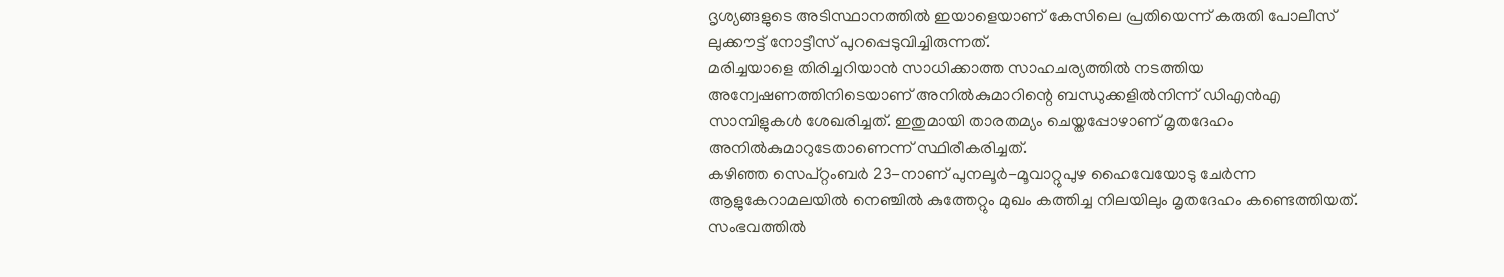ദൃശ്യങ്ങളുടെ അടിസ്ഥാനത്തിൽ ഇയാളെയാണ് കേസിലെ പ്രതിയെന്ന് കരുതി പോലീസ് ലുക്കൗട്ട് നോട്ടീസ് പുറപ്പെടുവിച്ചിരുന്നത്.
മരിച്ചയാളെ തിരിച്ചറിയാൻ സാധിക്കാത്ത സാഹചര്യത്തിൽ നടത്തിയ അന്വേഷണത്തിനിടെയാണ് അനിൽകുമാറിന്റെ ബന്ധുക്കളിൽനിന്ന് ഡിഎൻഎ സാമ്പിളുകൾ ശേഖരിച്ചത്. ഇതുമായി താരതമ്യം ചെയ്തപ്പോഴാണ് മൃതദേഹം അനിൽകുമാറുടേതാണെന്ന് സ്ഥിരീകരിച്ചത്.
കഴിഞ്ഞ സെപ്റ്റംബർ 23-നാണ് പുനലൂർ-മൂവാറ്റുപുഴ ഹൈവേയോടു ചേർന്ന ആളുകേറാമലയിൽ നെഞ്ചിൽ കുത്തേറ്റും മുഖം കത്തിച്ച നിലയിലും മൃതദേഹം കണ്ടെത്തിയത്. സംഭവത്തിൽ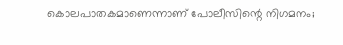കൊലപാതകമാണെന്നാണ് പോലീസിന്റെ നിഗമനം;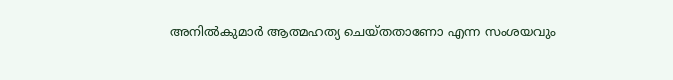അനിൽകുമാർ ആത്മഹത്യ ചെയ്തതാണോ എന്ന സംശയവും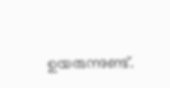ഉയരുന്നുണ്ട്.